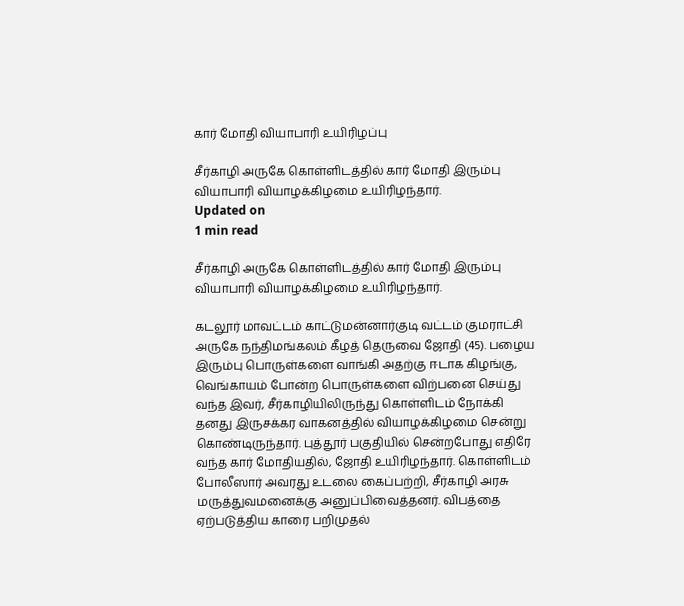கார் மோதி வியாபாரி உயிரிழப்பு

சீர்காழி அருகே கொள்ளிடத்தில் கார் மோதி இரும்பு வியாபாரி வியாழக்கிழமை உயிரிழந்தார்.
Updated on
1 min read

சீர்காழி அருகே கொள்ளிடத்தில் கார் மோதி இரும்பு வியாபாரி வியாழக்கிழமை உயிரிழந்தார்.

கடலூர் மாவட்டம் காட்டுமன்னார்குடி வட்டம் குமராட்சி அருகே நந்திமங்கலம் கீழத் தெருவை ஜோதி (45). பழைய இரும்பு பொருள்களை வாங்கி அதற்கு ஈடாக கிழங்கு, வெங்காயம் போன்ற பொருள்களை விற்பனை செய்து வந்த இவர், சீர்காழியிலிருந்து கொள்ளிடம் நோக்கி தனது இருசக்கர வாகனத்தில் வியாழக்கிழமை சென்று கொண்டிருந்தார். புத்தூர் பகுதியில் சென்றபோது எதிரே வந்த கார் மோதியதில், ஜோதி உயிரிழந்தார். கொள்ளிடம் போலீஸார் அவரது உடலை கைப்பற்றி, சீர்காழி அரசு மருத்துவமனைக்கு அனுப்பிவைத்தனர். விபத்தை ஏற்படுத்திய காரை பறிமுதல்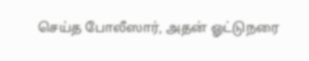செய்த போலீஸார், அதன் ஓட்டுநரை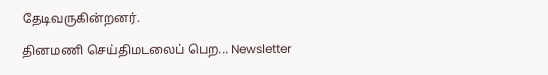தேடிவருகின்றனர்.

தினமணி செய்திமடலைப் பெற... Newsletter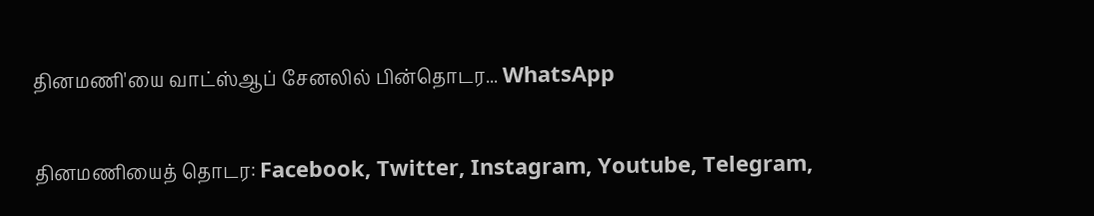தினமணி'யை வாட்ஸ்ஆப் சேனலில் பின்தொடர... WhatsApp

தினமணியைத் தொடர: Facebook, Twitter, Instagram, Youtube, Telegram,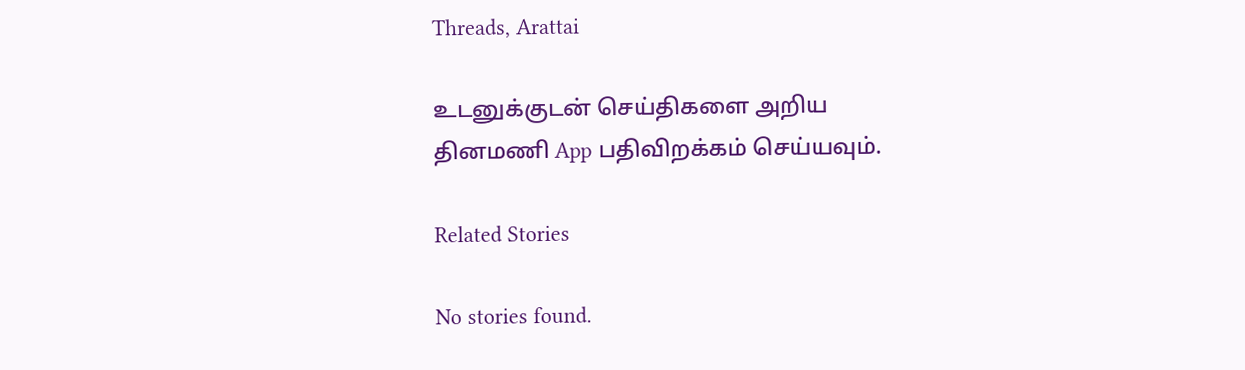Threads, Arattai

உடனுக்குடன் செய்திகளை அறிய தினமணி App பதிவிறக்கம் செய்யவும்.

Related Stories

No stories found.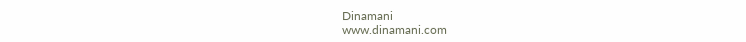Dinamani
www.dinamani.com